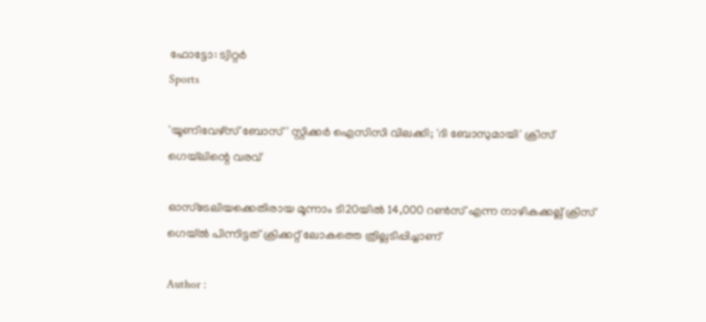ഫോട്ടോ: ട്വിറ്റർ
Sports

'യൂണിവേഴ്‌സ് ബോസ്' സ്റ്റിക്കര്‍ ഐസിസി വിലക്കി; 'ദി ബോസുമായി' ക്രിസ് ഗെയ്‌ലിന്റെ വരവ്

ഓസ്‌ട്രേലിയക്കെതിരായ മൂന്നാം ടി20യില്‍ 14,000 റണ്‍സ് എന്ന നാഴികക്കല്ല് ക്രിസ് ഗെയ്ല്‍ പിന്നിട്ടത് ക്രിക്കറ്റ് ലോകത്തെ ത്രില്ലടിപ്പിച്ചാണ്

Author :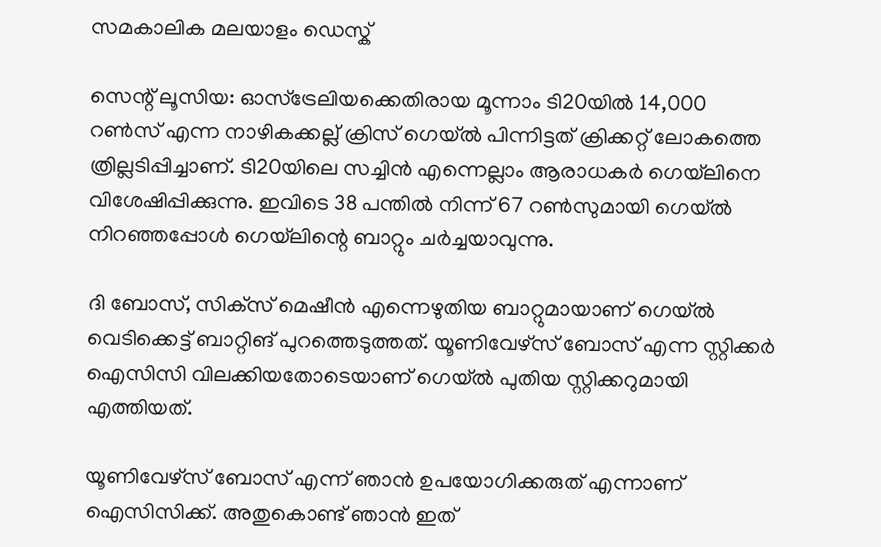സമകാലിക മലയാളം ഡെസ്ക്

സെന്റ്‌ ലൂസിയ: ഓസ്‌ട്രേലിയക്കെതിരായ മൂന്നാം ടി20യില്‍ 14,000 റണ്‍സ് എന്ന നാഴികക്കല്ല് ക്രിസ് ഗെയ്ല്‍ പിന്നിട്ടത് ക്രിക്കറ്റ് ലോകത്തെ ത്രില്ലടിപ്പിച്ചാണ്. ടി20യിലെ സച്ചിന്‍ എന്നെല്ലാം ആരാധകര്‍ ഗെയ്‌ലിനെ വിശേഷിപ്പിക്കുന്നു. ഇവിടെ 38 പന്തില്‍ നിന്ന് 67 റണ്‍സുമായി ഗെയ്ല്‍ നിറഞ്ഞപ്പോള്‍ ഗെയ്‌ലിന്റെ ബാറ്റും ചര്‍ച്ചയാവുന്നു.

ദി ബോസ്, സിക്‌സ് മെഷീന്‍ എന്നെഴുതിയ ബാറ്റുമായാണ് ഗെയ്ല്‍ വെടിക്കെട്ട് ബാറ്റിങ് പുറത്തെടുത്തത്. യൂണിവേഴ്‌സ് ബോസ് എന്ന സ്റ്റിക്കര്‍ ഐസിസി വിലക്കിയതോടെയാണ് ഗെയ്ല്‍ പുതിയ സ്റ്റിക്കറുമായി എത്തിയത്.

യൂണിവേഴ്‌സ് ബോസ് എന്ന് ഞാന്‍ ഉപയോഗിക്കരുത് എന്നാണ് ഐസിസിക്ക്. അതുകൊണ്ട് ഞാന്‍ ഇത്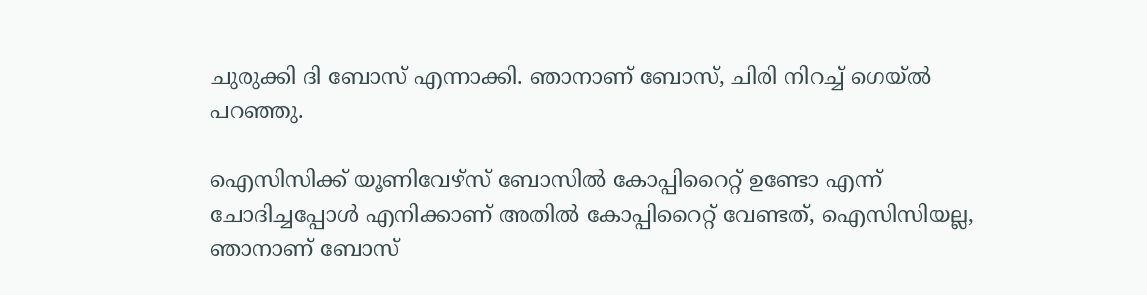ചുരുക്കി ദി ബോസ് എന്നാക്കി. ഞാനാണ് ബോസ്, ചിരി നിറച്ച് ഗെയ്ല്‍ പറഞ്ഞു.

ഐസിസിക്ക് യൂണിവേഴ്‌സ് ബോസില്‍ കോപ്പിറൈറ്റ് ഉണ്ടോ എന്ന് ചോദിച്ചപ്പോള്‍ എനിക്കാണ് അതില്‍ കോപ്പിറൈറ്റ് വേണ്ടത്, ഐസിസിയല്ല, ഞാനാണ് ബോസ്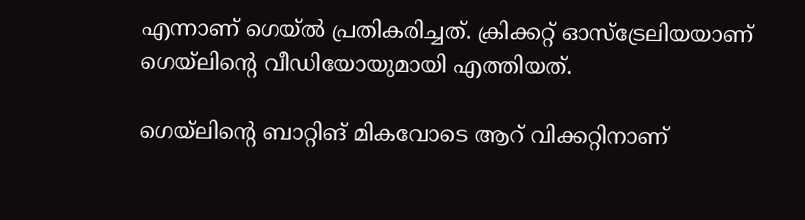എന്നാണ് ഗെയ്ല്‍ പ്രതികരിച്ചത്. ക്രിക്കറ്റ് ഓസ്‌ട്രേലിയയാണ് ഗെയ്‌ലിന്റെ വീഡിയോയുമായി എത്തിയത്.

ഗെയ്‌ലിന്റെ ബാറ്റിങ് മികവോടെ ആറ് വിക്കറ്റിനാണ്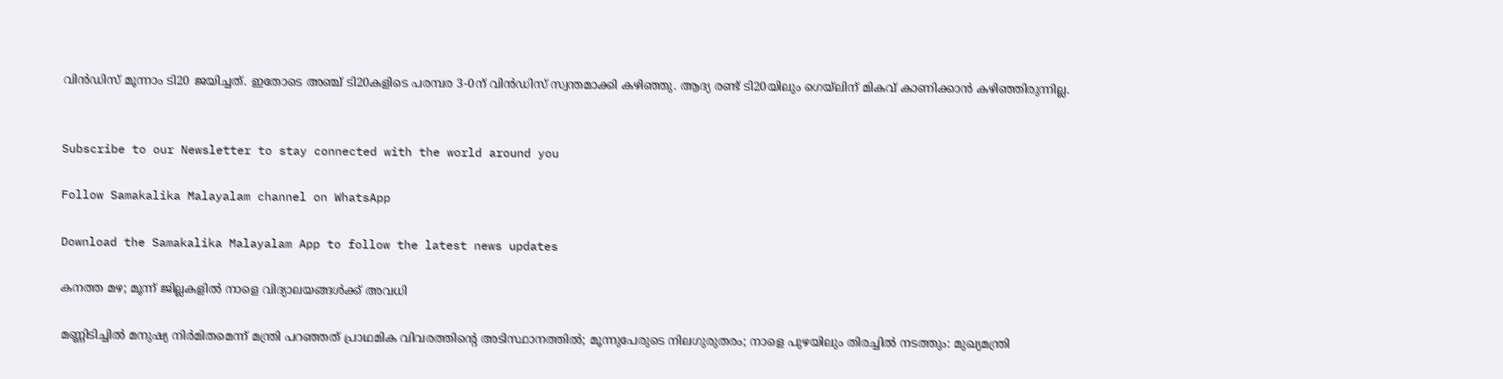വിന്‍ഡിസ് മൂന്നാം ടി20 ജയിച്ചത്. ഇതോടെ അഞ്ച് ടി20കളിടെ പരമ്പര 3-0ന് വിന്‍ഡിസ് സ്വന്തമാക്കി കഴിഞ്ഞു. ആദ്യ രണ്ട് ടി20യിലും ഗെയ്‌ലിന് മികവ് കാണിക്കാന്‍ കഴിഞ്ഞിരുന്നില്ല.


Subscribe to our Newsletter to stay connected with the world around you

Follow Samakalika Malayalam channel on WhatsApp

Download the Samakalika Malayalam App to follow the latest news updates

കനത്ത മഴ; മൂന്ന് ജില്ലകളില്‍ നാളെ വിദ്യാലയങ്ങള്‍ക്ക് അവധി

മണ്ണിടിച്ചില്‍ മനുഷ്യ നിര്‍മിതമെന്ന് മന്ത്രി പറഞ്ഞത് പ്രാഥമിക വിവരത്തിന്റെ അടിസ്ഥാനത്തില്‍; മൂന്നുപേരുടെ നിലഗുരുതരം; നാളെ പുഴയിലും തിരച്ചില്‍ നടത്തും: മുഖ്യമന്ത്രി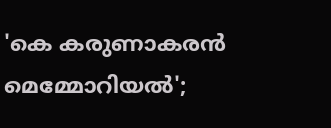'കെ കരുണാകരന്‍ മെമ്മോറിയല്‍';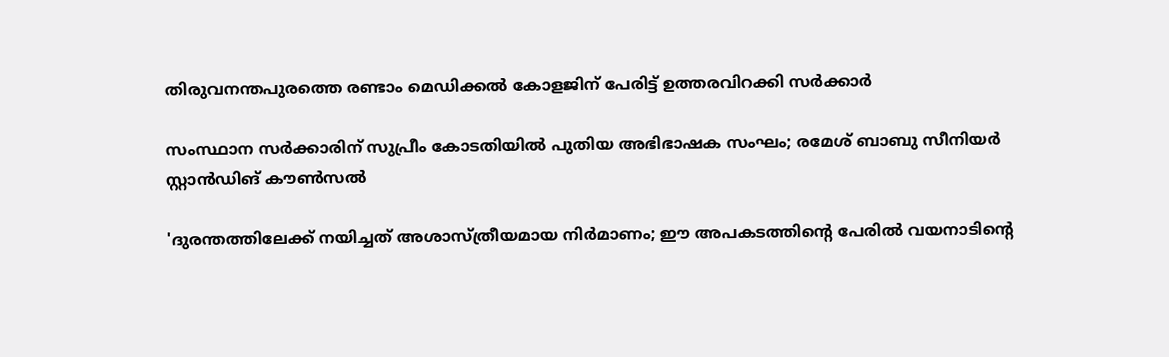തിരുവനന്തപുരത്തെ രണ്ടാം മെഡിക്കല്‍ കോളജിന് പേരിട്ട് ഉത്തരവിറക്കി സര്‍ക്കാര്‍

സംസ്ഥാന സര്‍ക്കാരിന് സുപ്രീം കോടതിയില്‍ പുതിയ അഭിഭാഷക സംഘം; രമേശ് ബാബു സീനിയര്‍ സ്റ്റാന്‍ഡിങ് കൗണ്‍സല്‍

'ദുരന്തത്തിലേക്ക് നയിച്ചത് അശാസ്ത്രീയമായ നിര്‍മാണം; ഈ അപകടത്തിന്റെ പേരില്‍ വയനാടിന്റെ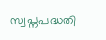സ്വപ്നപദ്ധതി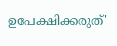ഉപേക്ഷിക്കരുത്'